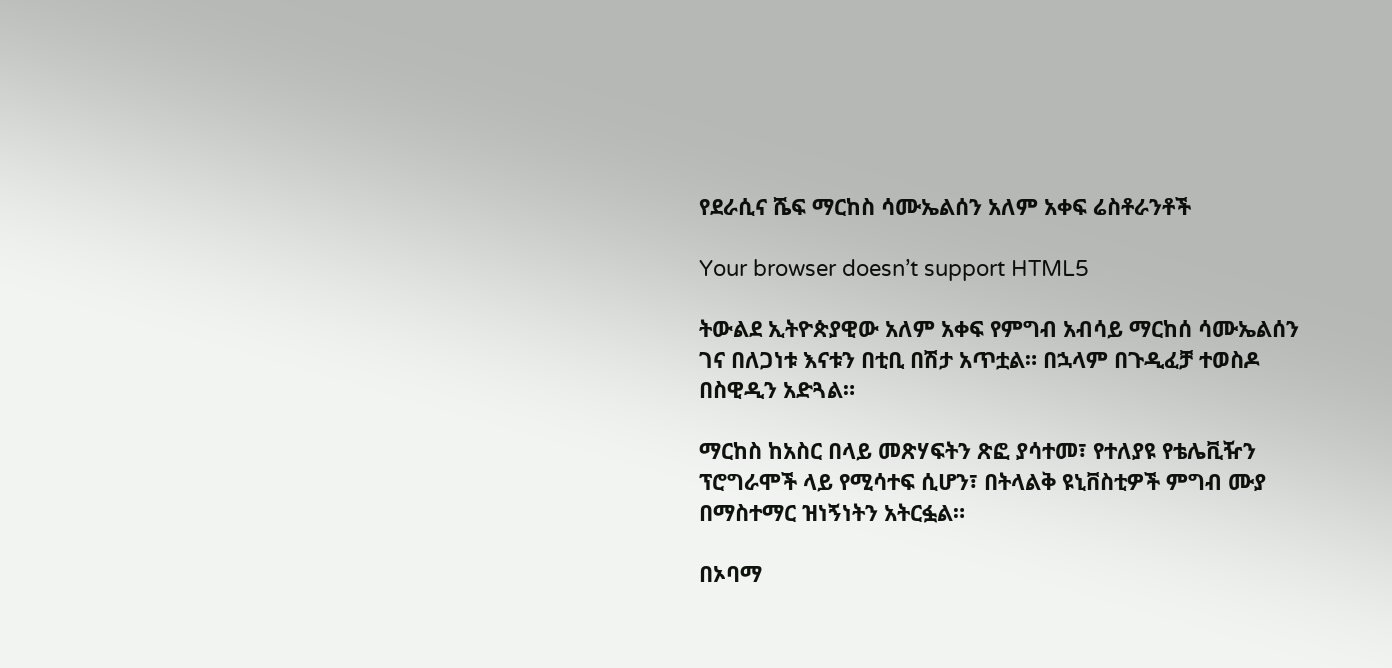የደራሲና ሼፍ ማርከስ ሳሙኤልሰን አለም አቀፍ ሬስቶራንቶች

Your browser doesn’t support HTML5

ትውልደ ኢትዮጵያዊው አለም አቀፍ የምግብ አብሳይ ማርከሰ ሳሙኤልሰን ገና በለጋነቱ እናቱን በቲቢ በሽታ አጥቷል። በኋላም በጉዲፈቻ ተወስዶ በስዊዲን አድጓል።

ማርከስ ከአስር በላይ መጽሃፍትን ጽፎ ያሳተመ፣ የተለያዩ የቴሌቪዥን ፕሮግራሞች ላይ የሚሳተፍ ሲሆን፣ በትላልቅ ዩኒቨስቲዎች ምግብ ሙያ በማስተማር ዝነኝነትን አትርፏል።

በኦባማ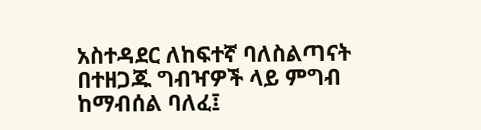አስተዳደር ለከፍተኛ ባለስልጣናት በተዘጋጁ ግብዣዎች ላይ ምግብ ከማብሰል ባለፈ፤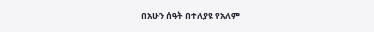በአሁን ሰዓት በተለያዩ የአለም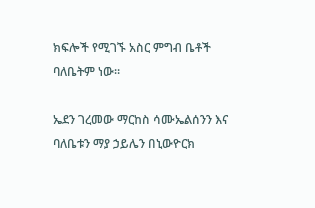ክፍሎች የሚገኙ አስር ምግብ ቤቶች ባለቤትም ነው።

ኤደን ገረመው ማርከስ ሳሙኤልሰንን እና ባለቤቱን ማያ ኃይሌን በኒውዮርክ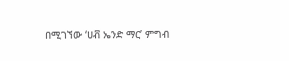በሚገኘው ‘ሀቭ ኤንድ ማር’ ምግብ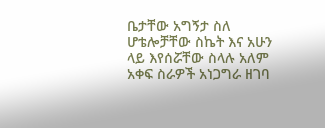ቤታቸው አግኝታ ስለ ሆቴሎቻቸው ስኬት እና አሁን ላይ እየሰሯቸው ስላሉ አለም አቀፍ ስራዎች አነጋግራ ዘገባ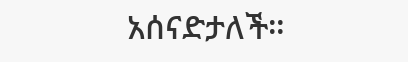አሰናድታለች።